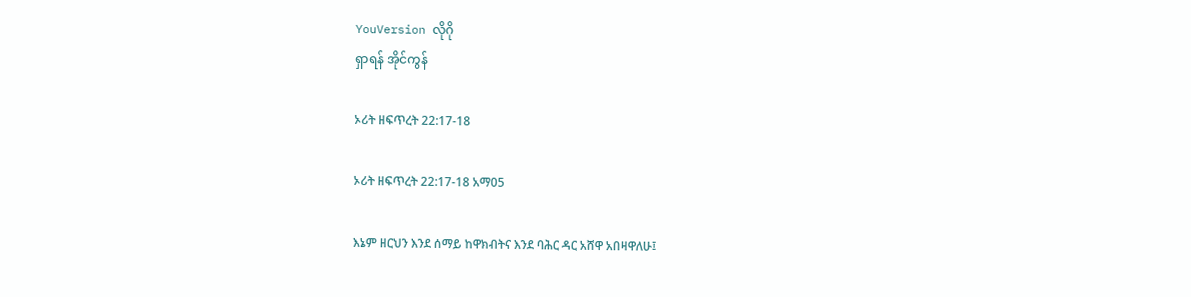YouVersion လိုဂို
ရှာရန် အိုင်ကွန်

ኦሪት ዘፍጥረት 22:17-18

ኦሪት ዘፍጥረት 22:17-18 አማ05

እኔም ዘርህን እንደ ሰማይ ከዋክብትና እንደ ባሕር ዳር አሸዋ አበዛዋለሁ፤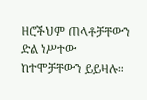ዘሮችህም ጠላቶቻቸውን ድል ነሥተው ከተሞቻቸውን ይይዛሉ።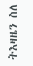ትእዛዜን ስለ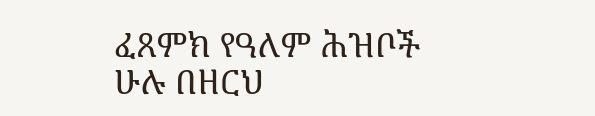ፈጸምክ የዓለም ሕዝቦች ሁሉ በዘርህ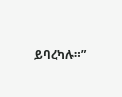ይባረካሉ።”